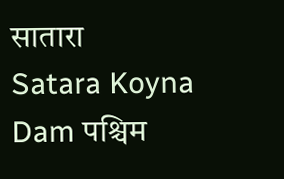सातारा
Satara Koyna Dam पश्चिम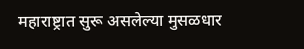महाराष्ट्रात सुरू असलेल्या मुसळधार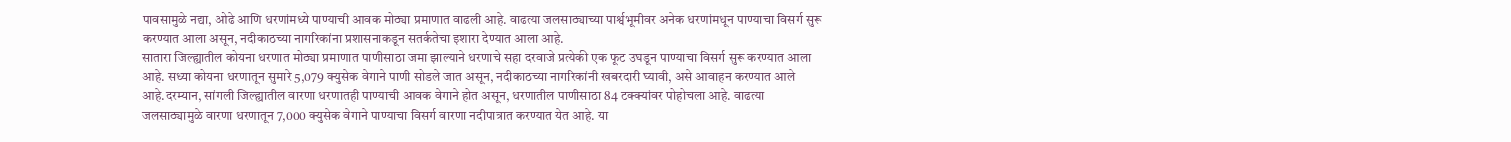पावसामुळे नद्या, ओढे आणि धरणांमध्ये पाण्याची आवक मोठ्या प्रमाणात वाढली आहे. वाढत्या जलसाठ्याच्या पार्श्वभूमीवर अनेक धरणांमधून पाण्याचा विसर्ग सुरू करण्यात आला असून, नदीकाठच्या नागरिकांना प्रशासनाकडून सतर्कतेचा इशारा देण्यात आला आहे.
सातारा जिल्ह्यातील कोयना धरणात मोठ्या प्रमाणात पाणीसाठा जमा झाल्याने धरणाचे सहा दरवाजे प्रत्येकी एक फूट उघडून पाण्याचा विसर्ग सुरू करण्यात आला आहे. सध्या कोयना धरणातून सुमारे 5,079 क्युसेक वेगाने पाणी सोडले जात असून, नदीकाठच्या नागरिकांनी खबरदारी घ्यावी, असे आवाहन करण्यात आले आहे.दरम्यान, सांगली जिल्ह्यातील वारणा धरणातही पाण्याची आवक वेगाने होत असून, धरणातील पाणीसाठा 84 टक्क्यांवर पोहोचला आहे. वाढत्या जलसाठ्यामुळे वारणा धरणातून 7,000 क्युसेक वेगाने पाण्याचा विसर्ग वारणा नदीपात्रात करण्यात येत आहे. या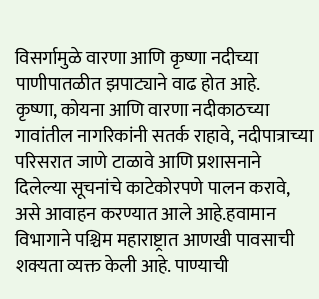विसर्गामुळे वारणा आणि कृष्णा नदीच्या पाणीपातळीत झपाट्याने वाढ होत आहे.
कृष्णा, कोयना आणि वारणा नदीकाठच्या गावांतील नागरिकांनी सतर्क राहावे, नदीपात्राच्या परिसरात जाणे टाळावे आणि प्रशासनाने दिलेल्या सूचनांचे काटेकोरपणे पालन करावे, असे आवाहन करण्यात आले आहे.हवामान विभागाने पश्चिम महाराष्ट्रात आणखी पावसाची शक्यता व्यक्त केली आहे. पाण्याची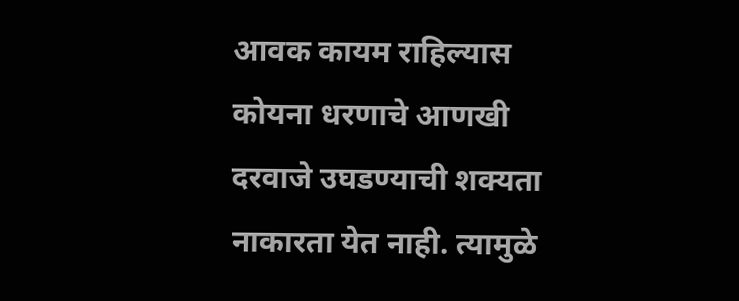आवक कायम राहिल्यास कोयना धरणाचे आणखी दरवाजे उघडण्याची शक्यता नाकारता येत नाही. त्यामुळे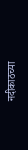नदीकाठच्या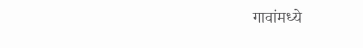गावांमध्ये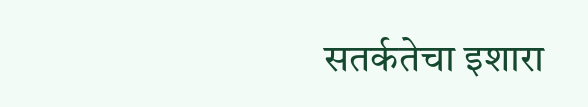सतर्कतेचा इशारा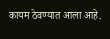कायम ठेवण्यात आला आहे.